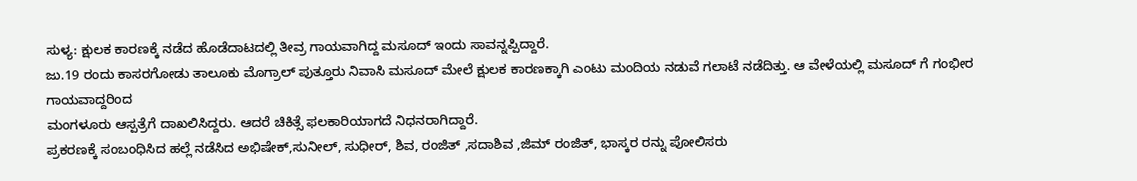ಸುಳ್ಯ: ಕ್ಷುಲಕ ಕಾರಣಕ್ಕೆ ನಡೆದ ಹೊಡೆದಾಟದಲ್ಲಿ ತೀವ್ರ ಗಾಯವಾಗಿದ್ದ ಮಸೂದ್ ಇಂದು ಸಾವನ್ನಪ್ಪಿದ್ದಾರೆ.
ಜು.19 ರಂದು ಕಾಸರಗೋಡು ತಾಲೂಕು ಮೊಗ್ರಾಲ್ ಪುತ್ತೂರು ನಿವಾಸಿ ಮಸೂದ್ ಮೇಲೆ ಕ್ಷುಲಕ ಕಾರಣಕ್ಕಾಗಿ ಎಂಟು ಮಂದಿಯ ನಡುವೆ ಗಲಾಟೆ ನಡೆದಿತ್ತು. ಆ ವೇಳೆಯಲ್ಲಿ ಮಸೂದ್ ಗೆ ಗಂಭೀರ ಗಾಯವಾದ್ದರಿಂದ
ಮಂಗಳೂರು ಆಸ್ಪತ್ರೆಗೆ ದಾಖಲಿಸಿದ್ದರು. ಆದರೆ ಚಿಕಿತ್ಸೆ ಫಲಕಾರಿಯಾಗದೆ ನಿಧನರಾಗಿದ್ದಾರೆ.
ಪ್ರಕರಣಕ್ಕೆ ಸಂಬಂಧಿಸಿದ ಹಲ್ಲೆ ನಡೆಸಿದ ಅಭಿಷೇಕ್,ಸುನೀಲ್, ಸುಧೀರ್, ಶಿವ, ರಂಜಿತ್ ,ಸದಾಶಿವ ,ಜಿಮ್ ರಂಜಿತ್, ಭಾಸ್ಕರ ರನ್ನು ಪೋಲಿಸರು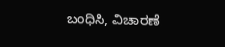ಬಂಧಿಸಿ, ವಿಚಾರಣೆ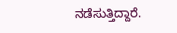ನಡೆಸುತ್ತಿದ್ದಾರೆ.